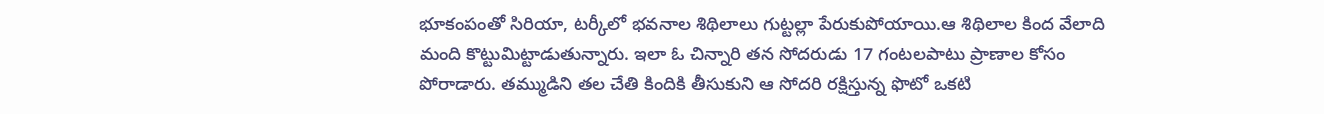భూకంపంతో సిరియా, టర్కీలో భవనాల శిథిలాలు గుట్టల్లా పేరుకుపోయాయి.ఆ శిథిలాల కింద వేలాది మంది కొట్టుమిట్టాడుతున్నారు. ఇలా ఓ చిన్నారి తన సోదరుడు 17 గంటలపాటు ప్రాణాల కోసం పోరాడారు. తమ్ముడిని తల చేతి కిందికి తీసుకుని ఆ సోదరి రక్షిస్తున్న ఫొటో ఒకటి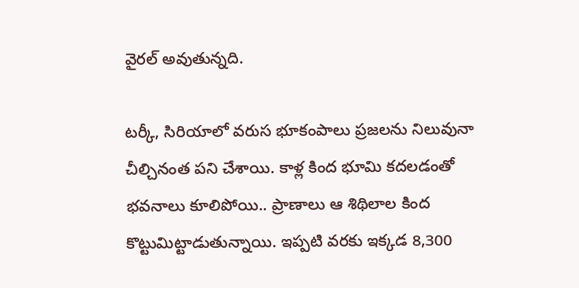వైరల్ అవుతున్నది.

టర్కీ, సిరియాలో వరుస భూకంపాలు ప్రజలను నిలువునా చీల్చినంత పని చేశాయి. కాళ్ల కింద భూమి కదలడంతో భవనాలు కూలిపోయి.. ప్రాణాలు ఆ శిథిలాల కింద కొట్టుమిట్టాడుతున్నాయి. ఇప్పటి వరకు ఇక్కడ 8,300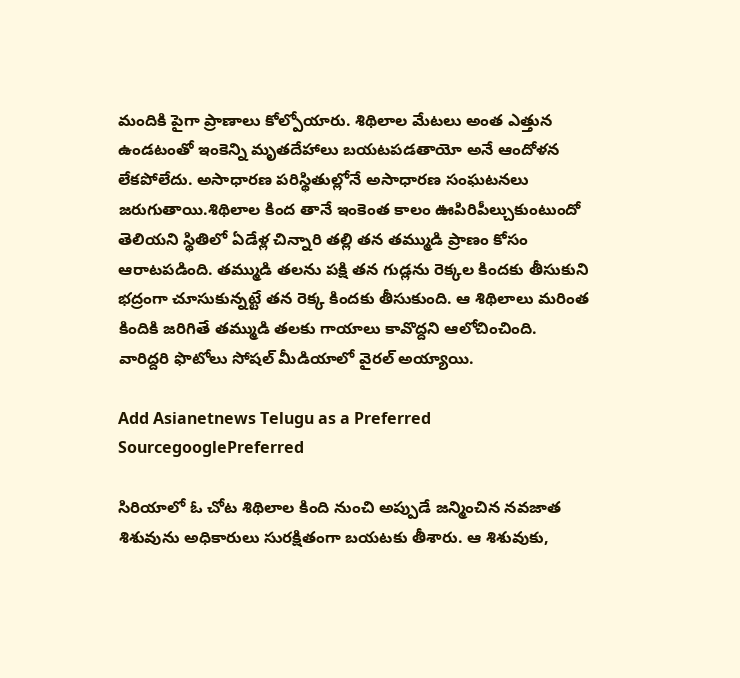మందికి పైగా ప్రాణాలు కోల్పోయారు. శిథిలాల మేటలు అంత ఎత్తున ఉండటంతో ఇంకెన్ని మృతదేహాలు బయటపడతాయో అనే ఆందోళన లేకపోలేదు. అసాధారణ పరిస్థితుల్లోనే అసాధారణ సంఘటనలు జరుగుతాయి.శిథిలాల కింద తానే ఇంకెంత కాలం ఊపిరిపీల్చుకుంటుందో తెలియని స్థితిలో ఏడేళ్ల చిన్నారి తల్లి తన తమ్ముడి ప్రాణం కోసం ఆరాటపడింది. తమ్ముడి తలను పక్షి తన గుడ్లను రెక్కల కిందకు తీసుకుని భద్రంగా చూసుకున్నట్టే తన రెక్క కిందకు తీసుకుంది. ఆ శిథిలాలు మరింత కిందికి జరిగితే తమ్ముడి తలకు గాయాలు కావొద్దని ఆలోచించింది. వారిద్దరి ఫొటోలు సోషల్ మీడియాలో వైరల్ అయ్యాయి.

Add Asianetnews Telugu as a Preferred SourcegooglePreferred

సిరియాలో ఓ చోట శిథిలాల కింది నుంచి అప్పుడే జన్మించిన నవజాత శిశువును అధికారులు సురక్షితంగా బయటకు తీశారు. ఆ శిశువుకు,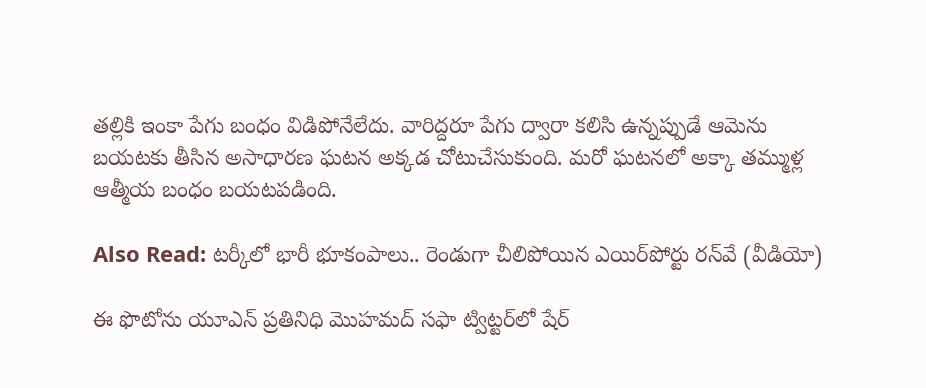తల్లికి ఇంకా పేగు బంధం విడిపోనేలేదు. వారిద్దరూ పేగు ద్వారా కలిసి ఉన్నప్పుడే ఆమెను బయటకు తీసిన అసాధారణ ఘటన అక్కడ చోటుచేసుకుంది. మరో ఘటనలో అక్కా తమ్ముళ్ల ఆత్మీయ బంధం బయటపడింది.

Also Read: టర్కీలో భారీ భూకంపాలు.. రెండుగా చీలిపోయిన ఎయిర్‌పోర్టు రన్‌వే (వీడియో)

ఈ ఫొటోను యూఎన్ ప్రతినిధి మొహమద్ సఫా ట్విట్టర్‌లో షేర్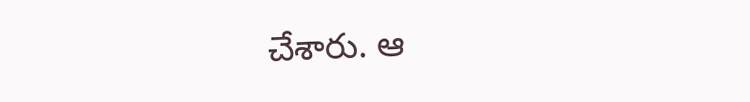చేశారు. ఆ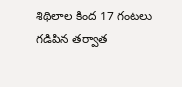శిథిలాల కింద 17 గంటలు గడిపిన తర్వాత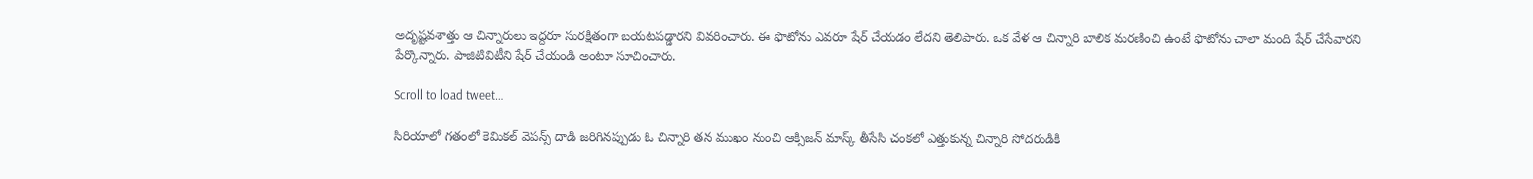అదృష్టవశాత్తు ఆ చిన్నారులు ఇద్దరూ సురక్షితంగా బయటపడ్డారని వివరించారు. ఈ ఫొటోను ఎవరూ షేర్ చేయడం లేదని తెలిపారు. ఒక వేళ ఆ చిన్నారి బాలిక మరణించి ఉంటే ఫొటోను చాలా మంది షేర్ చేసేవారని పేర్కొన్నారు. పాజిటివిటీని షేర్ చేయండి అంటూ సూచించారు.

Scroll to load tweet…

సిరియాలో గతంలో కెమికల్ వెపన్స్ దాడి జరిగినప్పుడు ఓ చిన్నారి తన ముఖం నుంచి ఆక్సిజన్ మాస్క్ తీసేసి చంకలో ఎత్తుకున్న చిన్నారి సోదరుడికి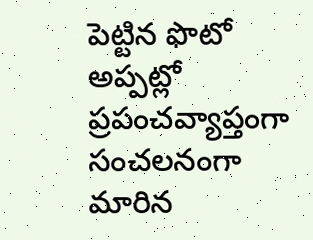పెట్టిన ఫొటో అప్పట్లో ప్రపంచవ్యాప్తంగా సంచలనంగా మారిన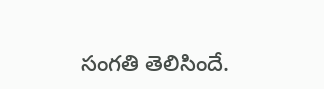సంగతి తెలిసిందే.